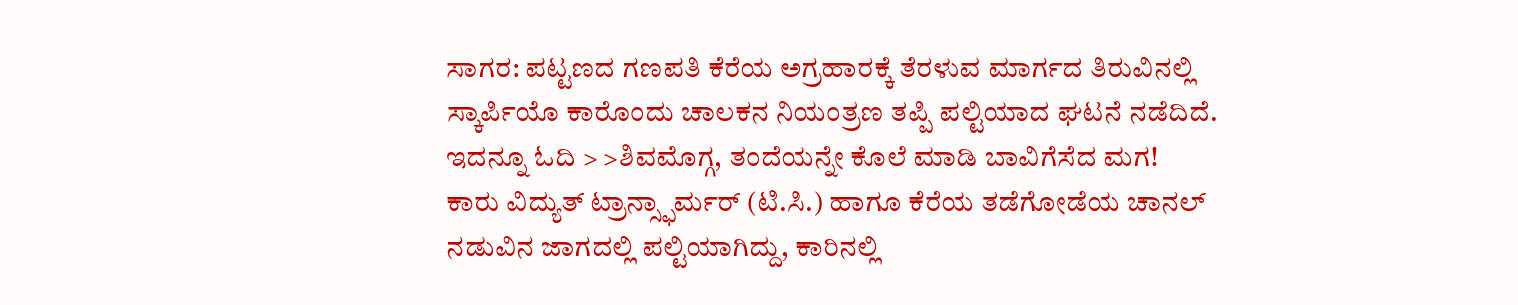ಸಾಗರ: ಪಟ್ಟಣದ ಗಣಪತಿ ಕೆರೆಯ ಅಗ್ರಹಾರಕ್ಕೆ ತೆರಳುವ ಮಾರ್ಗದ ತಿರುವಿನಲ್ಲಿ ಸ್ಕಾರ್ಪಿಯೊ ಕಾರೊಂದು ಚಾಲಕನ ನಿಯಂತ್ರಣ ತಪ್ಪಿ ಪಲ್ಟಿಯಾದ ಘಟನೆ ನಡೆದಿದೆ.
ಇದನ್ನೂ ಓದಿ > >ಶಿವಮೊಗ್ಗ, ತಂದೆಯನ್ನೇ ಕೊಲೆ ಮಾಡಿ ಬಾವಿಗೆಸೆದ ಮಗ!
ಕಾರು ವಿದ್ಯುತ್ ಟ್ರಾನ್ಸ್ಫಾರ್ಮರ್ (ಟಿ.ಸಿ.) ಹಾಗೂ ಕೆರೆಯ ತಡೆಗೋಡೆಯ ಚಾನಲ್ ನಡುವಿನ ಜಾಗದಲ್ಲಿ ಪಲ್ಟಿಯಾಗಿದ್ದು, ಕಾರಿನಲ್ಲಿ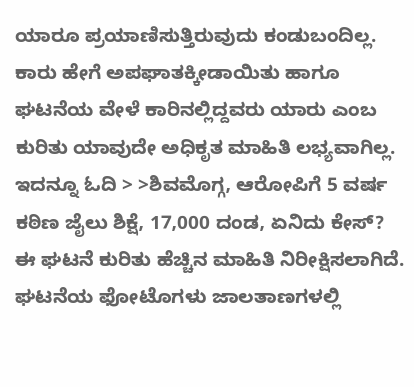ಯಾರೂ ಪ್ರಯಾಣಿಸುತ್ತಿರುವುದು ಕಂಡುಬಂದಿಲ್ಲ. ಕಾರು ಹೇಗೆ ಅಪಘಾತಕ್ಕೀಡಾಯಿತು ಹಾಗೂ ಘಟನೆಯ ವೇಳೆ ಕಾರಿನಲ್ಲಿದ್ದವರು ಯಾರು ಎಂಬ ಕುರಿತು ಯಾವುದೇ ಅಧಿಕೃತ ಮಾಹಿತಿ ಲಭ್ಯವಾಗಿಲ್ಲ.
ಇದನ್ನೂ ಓದಿ > >ಶಿವಮೊಗ್ಗ, ಆರೋಪಿಗೆ 5 ವರ್ಷ ಕಠಿಣ ಜೈಲು ಶಿಕ್ಷೆ, 17,000 ದಂಡ, ಏನಿದು ಕೇಸ್?
ಈ ಘಟನೆ ಕುರಿತು ಹೆಚ್ಚಿನ ಮಾಹಿತಿ ನಿರೀಕ್ಷಿಸಲಾಗಿದೆ. ಘಟನೆಯ ಫೋಟೊಗಳು ಜಾಲತಾಣಗಳಲ್ಲಿ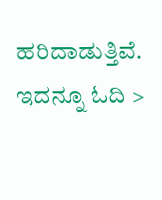ಹರಿದಾಡುತ್ತಿವೆ.
ಇದನ್ನೂ ಓದಿ >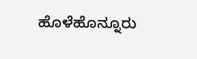ಹೊಳೆಹೊನ್ನೂರು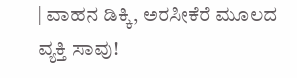| ವಾಹನ ಡಿಕ್ಕಿ, ಅರಸೀಕೆರೆ ಮೂಲದ ವ್ಯಕ್ತಿ ಸಾವು!